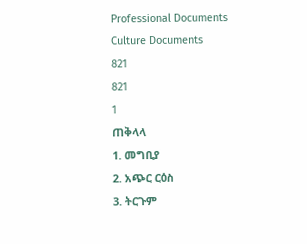Professional Documents
Culture Documents
821
821
1
ጠቅላላ
1. መግቢያ
2. አጭር ርዕስ
3. ትርጉም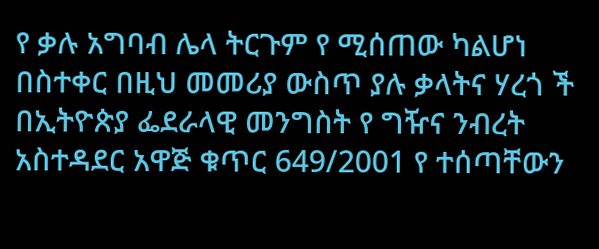የ ቃሉ አግባብ ሌላ ትርጉም የ ሚሰጠው ካልሆነ በስተቀር በዚህ መመሪያ ውስጥ ያሉ ቃላትና ሃረጎ ች
በኢትዮጵያ ፌደራላዊ መንግስት የ ግዥና ንብረት አስተዳደር አዋጅ ቁጥር 649/2001 የ ተሰጣቸውን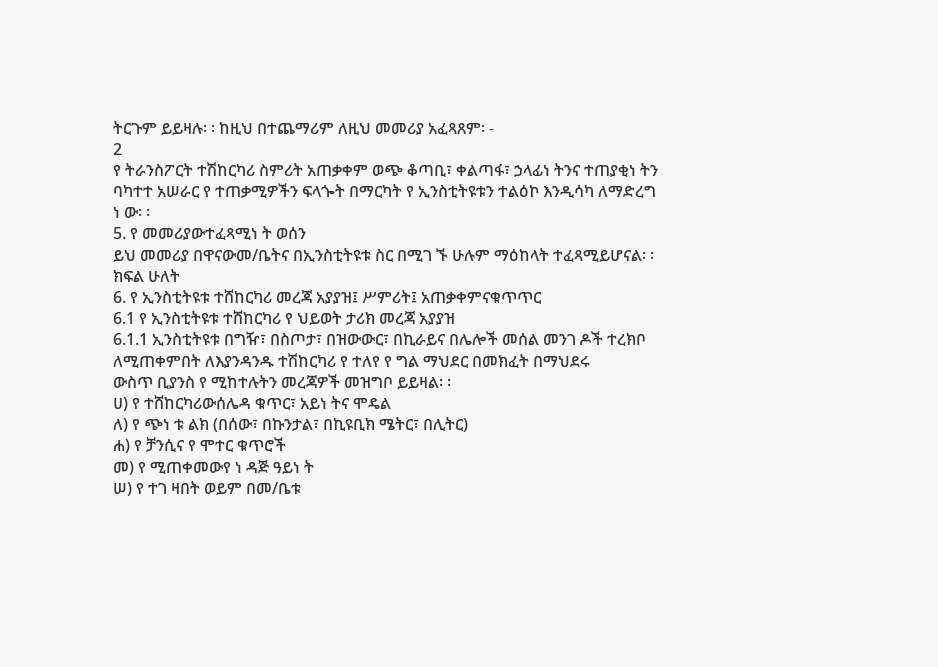ትርጉም ይይዛሉ፡ ፡ ከዚህ በተጨማሪም ለዚህ መመሪያ አፈጻጸም፡ -
2
የ ትራንስፖርት ተሽከርካሪ ስምሪት አጠቃቀም ወጭ ቆጣቢ፣ ቀልጣፋ፣ ኃላፊነ ትንና ተጠያቂነ ትን
ባካተተ አሠራር የ ተጠቃሚዎችን ፍላጐት በማርካት የ ኢንስቲትዩቱን ተልዕኮ እንዲሳካ ለማድረግ
ነ ው፡ ፡
5. የ መመሪያውተፈጻሚነ ት ወሰን
ይህ መመሪያ በዋናውመ/ቤትና በኢንስቲትዩቱ ስር በሚገ ኙ ሁሉም ማዕከላት ተፈጻሚይሆናል፡ ፡
ክፍል ሁለት
6. የ ኢንስቲትዩቱ ተሸከርካሪ መረጃ አያያዝ፤ ሥምሪት፤ አጠቃቀምናቁጥጥር
6.1 የ ኢንስቲትዩቱ ተሸከርካሪ የ ህይወት ታሪክ መረጃ አያያዝ
6.1.1 ኢንስቲትዩቱ በግዥ፣ በስጦታ፣ በዝውውር፣ በኪራይና በሌሎች መሰል መንገ ዶች ተረክቦ
ለሚጠቀምበት ለእያንዳንዱ ተሽከርካሪ የ ተለየ የ ግል ማህደር በመክፈት በማህደሩ
ውስጥ ቢያንስ የ ሚከተሉትን መረጃዎች መዝግቦ ይይዛል፡ ፡
ሀ) የ ተሸከርካሪውሰሌዳ ቁጥር፣ አይነ ትና ሞዴል
ለ) የ ጭነ ቱ ልክ (በሰው፣ በኩንታል፣ በኪዩቢክ ሜትር፣ በሊትር)
ሐ) የ ቻንሲና የ ሞተር ቁጥሮች
መ) የ ሚጠቀመውየ ነ ዳጅ ዓይነ ት
ሠ) የ ተገ ዛበት ወይም በመ/ቤቱ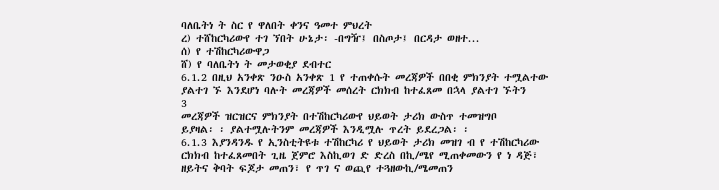ባለቤትነ ት ስር የ ዋለበት ቀንና ዓመተ ምህረት
ረ) ተሸከርካሪውየ ተገ ኘበት ሁኔታ፡ -በግዥ፤ በስጦታ፤ በርዳታ ወዘተ...
ሰ) የ ተሽከርካሪውዋጋ
ሸ) የ ባለቤትነ ት መታወቂያ ደብተር
6.1.2 በዚህ አንቀጽ ንዑስ አንቀጽ 1 የ ተጠቀሱት መረጃዎች በበቂ ምክንያት ተሟልተው
ያልተገ ኙ እንደሆነ ባሉት መረጃዎች መሰረት ርክክብ ከተፈጸመ በኋላ ያልተገ ኙትን
3
መረጃዎች ዝርዝርና ምክንያት በተሽከርካሪውየ ህይወት ታሪክ ውስጥ ተመዝግቦ
ይያዛል፡ ፡ ያልተሟሉትንም መረጃዎች እንዲሟሉ ጥረት ይደረጋል፡ ፡
6.1.3 እያንዳንዱ የ ኢንስቲትዩቱ ተሽከርካሪ የ ህይወት ታሪክ መዝገ ብ የ ተሽከርካሪው
ርክክብ ከተፈጸመበት ጊዜ ጀምሮ እስኪወገ ድ ድረስ በኪ/ሜየ ሚጠቀመውን የ ነ ዳጅ፣
ዘይትና ቅባት ፍጆታ መጠን፣ የ ጥገ ና ወጪየ ተጓዘውኪ/ሜመጠን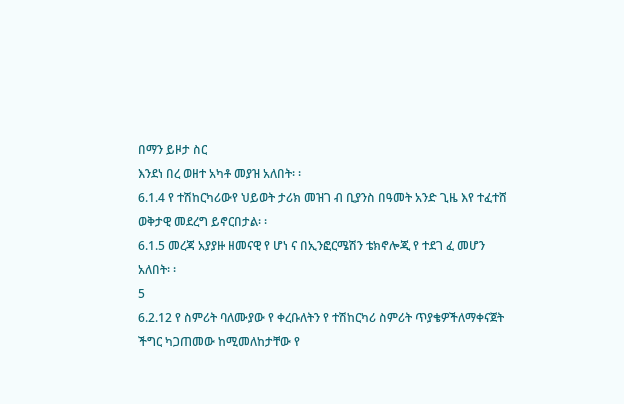በማን ይዞታ ስር
እንደነ በረ ወዘተ አካቶ መያዝ አለበት፡ ፡
6.1.4 የ ተሽከርካሪውየ ህይወት ታሪክ መዝገ ብ ቢያንስ በዓመት አንድ ጊዜ እየ ተፈተሸ
ወቅታዊ መደረግ ይኖርበታል፡ ፡
6.1.5 መረጃ አያያዙ ዘመናዊ የ ሆነ ና በኢንፎርሜሽን ቴክኖሎጂ የ ተደገ ፈ መሆን
አለበት፡ ፡
5
6.2.12 የ ስምሪት ባለሙያው የ ቀረቡለትን የ ተሽከርካሪ ስምሪት ጥያቄዎችለማቀናጀት
ችግር ካጋጠመው ከሚመለከታቸው የ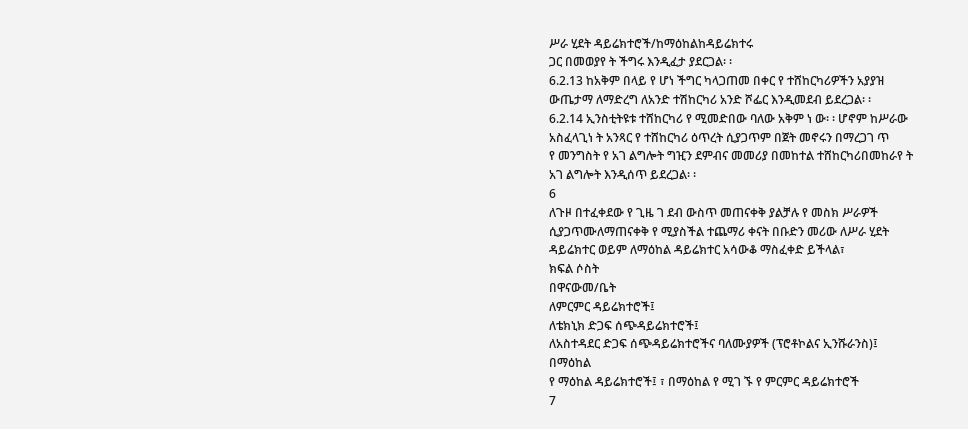ሥራ ሂደት ዳይሬክተሮች/ከማዕከልከዳይሬክተሩ
ጋር በመወያየ ት ችግሩ እንዲፈታ ያደርጋል፡ ፡
6.2.13 ከአቅም በላይ የ ሆነ ችግር ካላጋጠመ በቀር የ ተሸከርካሪዎችን አያያዝ
ውጤታማ ለማድረግ ለአንድ ተሽከርካሪ አንድ ሾፌር እንዲመደብ ይደረጋል፡ ፡
6.2.14 ኢንስቲትዩቱ ተሸከርካሪ የ ሚመድበው ባለው አቅም ነ ው፡ ፡ ሆኖም ከሥራው
አስፈላጊነ ት አንጻር የ ተሸከርካሪ ዕጥረት ሲያጋጥም በጀት መኖሩን በማረጋገ ጥ
የ መንግስት የ አገ ልግሎት ግዢን ደምብና መመሪያ በመከተል ተሸከርካሪበመከራየ ት
አገ ልግሎት እንዲሰጥ ይደረጋል፡ ፡
6
ለጉዞ በተፈቀደው የ ጊዜ ገ ደብ ውስጥ መጠናቀቅ ያልቻሉ የ መስክ ሥራዎች
ሲያጋጥሙለማጠናቀቅ የ ሚያስችል ተጨማሪ ቀናት በቡድን መሪው ለሥራ ሂደት
ዳይሬክተር ወይም ለማዕከል ዳይሬክተር አሳውቆ ማስፈቀድ ይችላል፣
ክፍል ሶስት
በዋናውመ/ቤት
ለምርምር ዳይሬክተሮች፤
ለቴክኒክ ድጋፍ ሰጭዳይሬክተሮች፤
ለአስተዳደር ድጋፍ ሰጭዳይሬክተሮችና ባለሙያዎች (ፕሮቶኮልና ኢንሹራንስ)፤
በማዕከል
የ ማዕከል ዳይሬክተሮች፤ ፣ በማዕከል የ ሚገ ኙ የ ምርምር ዳይሬክተሮች
7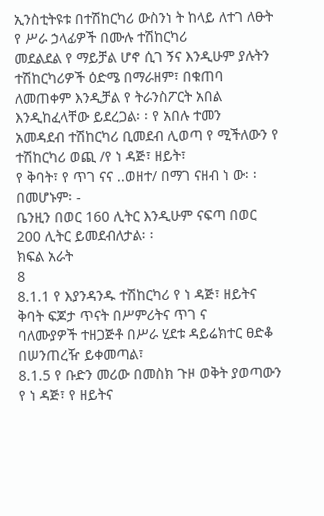ኢንስቲትዩቱ በተሽከርካሪ ውስንነ ት ከላይ ለተገ ለፁት የ ሥራ ኃላፊዎች በሙሉ ተሽከርካሪ
መደልደል የ ማይቻል ሆኖ ሲገ ኝና እንዲሁም ያሉትን ተሽከርካሪዎች ዕድሜ በማራዘም፣ በቁጠባ
ለመጠቀም እንዲቻል የ ትራንስፖርት አበል እንዲከፈላቸው ይደረጋል፡ ፡ የ አበሉ ተመን
አመዳደብ ተሽከርካሪ ቢመደብ ሊወጣ የ ሚችለውን የ ተሽከርካሪ ወጪ /የ ነ ዳጅ፣ ዘይት፣
የ ቅባት፣ የ ጥገ ናና ..ወዘተ/ በማገ ናዘብ ነ ው፡ ፡ በመሆኑም፡ -
ቤንዚን በወር 160 ሊትር እንዲሁም ናፍጣ በወር 200 ሊትር ይመደብለታል፡ ፡
ክፍል አራት
8
8.1.1 የ እያንዳንዱ ተሽከርካሪ የ ነ ዳጅ፣ ዘይትና ቅባት ፍጆታ ጥናት በሥምሪትና ጥገ ና
ባለሙያዎች ተዘጋጅቶ በሥራ ሂደቱ ዳይሬክተር ፀድቆ በሠንጠረዥ ይቀመጣል፣
8.1.5 የ ቡድን መሪው በመስክ ጉዞ ወቅት ያወጣውን የ ነ ዳጅ፣ የ ዘይትና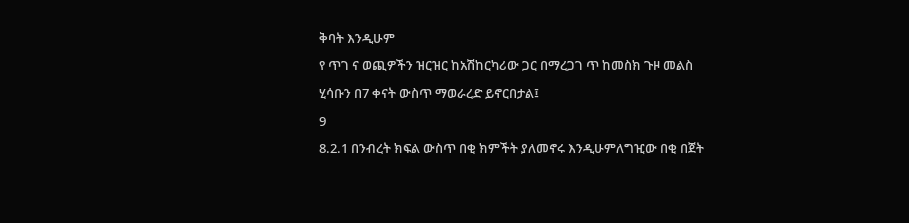ቅባት እንዲሁም
የ ጥገ ና ወጪዎችን ዝርዝር ከአሽከርካሪው ጋር በማረጋገ ጥ ከመስክ ጉዞ መልስ
ሂሳቡን በ7 ቀናት ውስጥ ማወራረድ ይኖርበታል፤
9
8.2.1 በንብረት ክፍል ውስጥ በቂ ክምችት ያለመኖሩ እንዲሁምለግዢው በቂ በጀት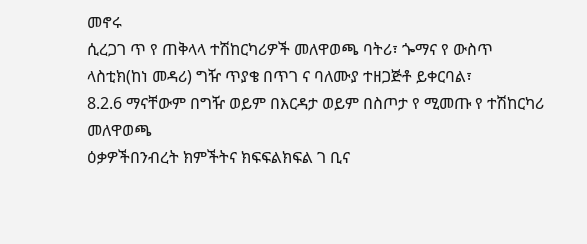መኖሩ
ሲረጋገ ጥ የ ጠቅላላ ተሽከርካሪዎች መለዋወጫ ባትሪ፣ ጐማና የ ውስጥ
ላስቲክ(ከነ መዳሪ) ግዥ ጥያቄ በጥገ ና ባለሙያ ተዘጋጅቶ ይቀርባል፣
8.2.6 ማናቸውም በግዥ ወይም በእርዳታ ወይም በስጦታ የ ሚመጡ የ ተሽከርካሪ መለዋወጫ
ዕቃዎችበንብረት ክምችትና ክፍፍልክፍል ገ ቢና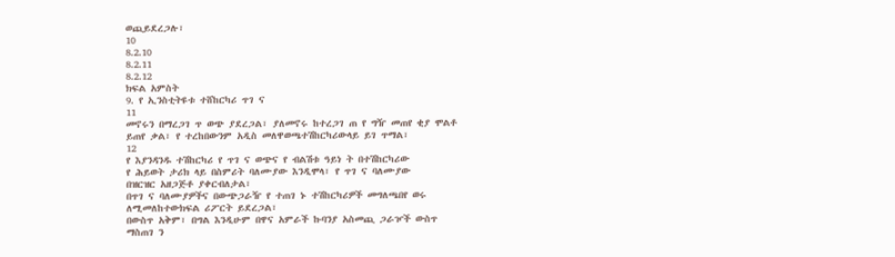ወጪይደረጋሉ፣
10
8.2.10
8.2.11
8.2.12
ክፍል አምስት
9. የ ኢንስቲትዩቱ ተሸከርካሪ ጥገ ና
11
መኖሩን በማረጋገ ጥ ወጭ ያደረጋል፣ ያለመኖሩ ከተረጋገ ጠ የ ግዥ መጠየ ቂያ ሞልቶ
ይጠየ ቃል፣ የ ተረከበውንም አዲስ መለዋወጫተሽከርካሪውላይ ይገ ጥማል፣
12
የ እያንዳንዱ ተሽከርካሪ የ ጥገ ና ወጭና የ ብልሽቱ ዓይነ ት በተሽከርካሪው
የ ሕይወት ታሪክ ላይ በስምሪት ባለሙያው እንዲሞላ፣ የ ጥገ ና ባለሙያው
በዝርዝር አዘጋጅቶ ያቀርብለታል፣
በጥገ ና ባለሙያዎችና በውጭጋራዥ የ ተጠገ ኑ ተሽከርካሪዎች መግለጫበየ ወሩ
ለሚመለከተውክፍል ሪፖርት ይደረጋል፣
በውስጥ አቅም፣ በግል እንዲሁም በዋና አምራች ኩባንያ አስመጪ ጋራዦች ውስጥ
ማስጠገ ን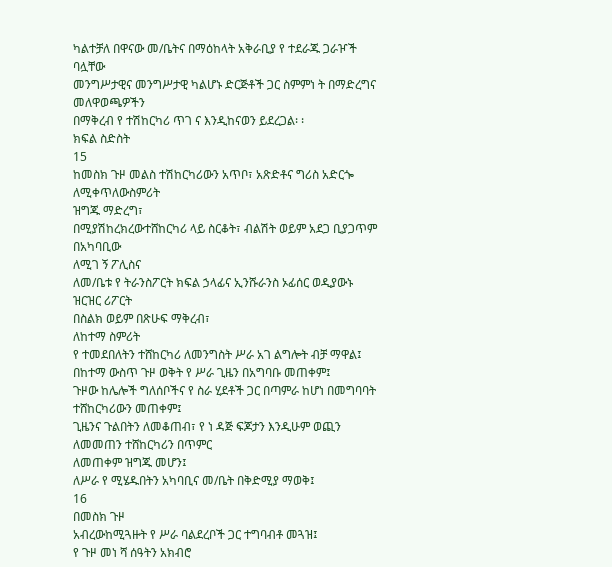ካልተቻለ በዋናው መ/ቤትና በማዕከላት አቅራቢያ የ ተደራጁ ጋራዦች ባሏቸው
መንግሥታዊና መንግሥታዊ ካልሆኑ ድርጅቶች ጋር ስምምነ ት በማድረግና መለዋወጫዎችን
በማቅረብ የ ተሽከርካሪ ጥገ ና እንዲከናወን ይደረጋል፡ ፡
ክፍል ስድስት
15
ከመስክ ጉዞ መልስ ተሽከርካሪውን አጥቦ፣ አጽድቶና ግሪስ አድርጐ ለሚቀጥለውስምሪት
ዝግጁ ማድረግ፣
በሚያሽከረክረውተሸከርካሪ ላይ ስርቆት፣ ብልሽት ወይም አደጋ ቢያጋጥም በአካባቢው
ለሚገ ኝ ፖሊስና
ለመ/ቤቱ የ ትራንስፖርት ክፍል ኃላፊና ኢንሹራንስ ኦፊሰር ወዲያውኑ ዝርዝር ሪፖርት
በስልክ ወይም በጽሁፍ ማቅረብ፣
ለከተማ ስምሪት
የ ተመደበለትን ተሸከርካሪ ለመንግስት ሥራ አገ ልግሎት ብቻ ማዋል፤
በከተማ ውስጥ ጉዞ ወቅት የ ሥራ ጊዜን በአግባቡ መጠቀም፤
ጉዞው ከሌሎች ግለሰቦችና የ ስራ ሂደቶች ጋር በጣምራ ከሆነ በመግባባት ተሸከርካሪውን መጠቀም፤
ጊዜንና ጉልበትን ለመቆጠብ፣ የ ነ ዳጅ ፍጆታን እንዲሁም ወጪን ለመመጠን ተሸከርካሪን በጥምር
ለመጠቀም ዝግጁ መሆን፤
ለሥራ የ ሚሄዱበትን አካባቢና መ/ቤት በቅድሚያ ማወቅ፤
16
በመስክ ጉዞ
አብረውከሚጓዙት የ ሥራ ባልደረቦች ጋር ተግባብቶ መጓዝ፤
የ ጉዞ መነ ሻ ሰዓትን አክብሮ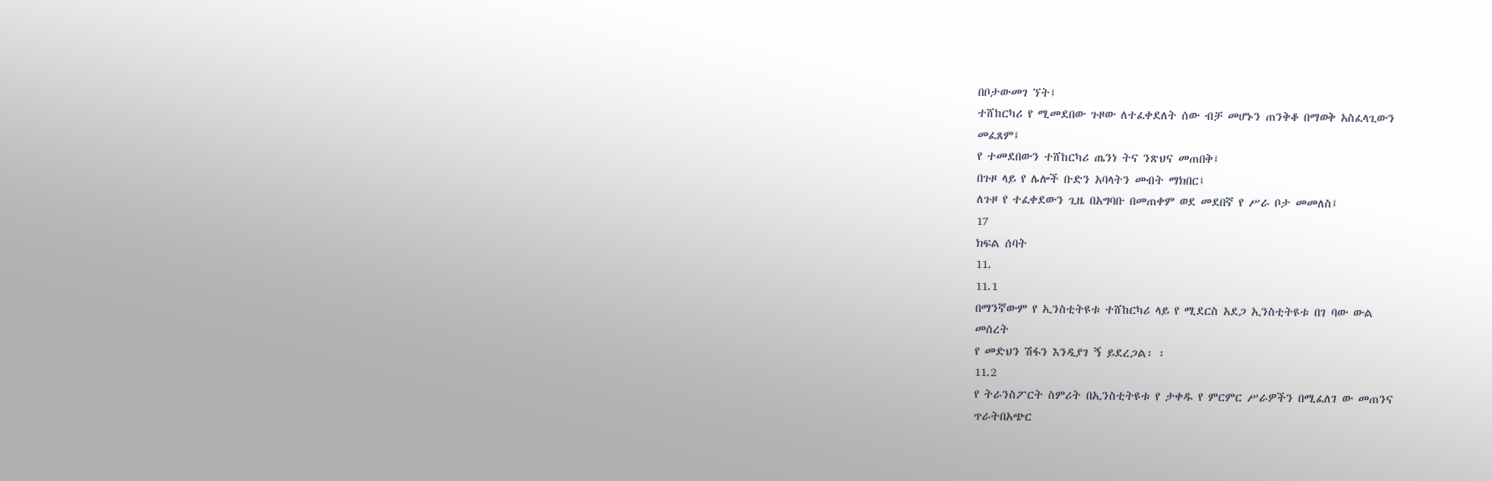በቦታውመገ ኘት፤
ተሸከርካሪ የ ሚመደበው ጉዞው ለተፈቀደለት ሰው ብቻ መሆኑን ጠንቅቆ በማወቅ አስፈላጊውን
መፈጸም፤
የ ተመደበውን ተሸከርካሪ ጤንነ ትና ንጽህና መጠበቅ፤
በጉዞ ላይ የ ሌሎች ቡድን አባላትን መብት ማክበር፤
ለጉዞ የ ተፈቀደውን ጊዜ በአግባቡ በመጠቀም ወደ መደበኛ የ ሥራ ቦታ መመለስ፤
17
ክፍል ሰባት
11.
11.1
በማንኛውም የ ኢንስቲትዩቱ ተሸከርካሪ ላይ የ ሚደርስ አደጋ ኢንስቲትዩቱ በገ ባው ውል
መሰረት
የ መድህን ሽፋን እንዲያገ ኝ ይደረጋል፡ ፡
11.2
የ ትራንስፖርት ስምሪት በኢንስቲትዩቱ የ ታቀዱ የ ምርምር ሥራዎችን በሚፈለገ ው መጠንና
ጥራትበአጭር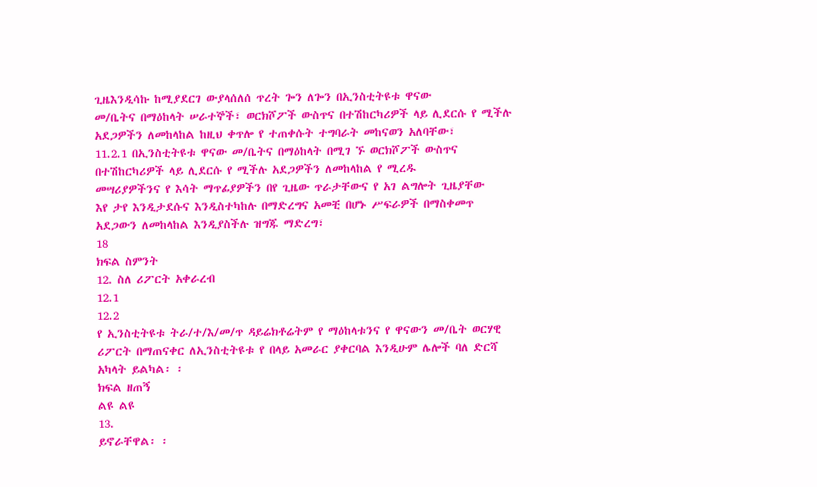ጊዜእንዲሳኩ ከሚያደርገ ውያላሰለሰ ጥረት ጐን ለጐን በኢንስቲትዩቱ ዋናው
መ/ቤትና በማዕከላት ሠራተኞች፣ ወርክሾፖች ውስጥና በተሽከርካሪዎች ላይ ሊደርሱ የ ሚችሉ
አደጋዎችን ለመከላከል ከዚህ ቀጥሎ የ ተጠቀሱት ተግባራት መከናወን አለባቸው፣
11.2.1 በኢንስቲትዩቱ ዋናው መ/ቤትና በማዕከላት በሚገ ኙ ወርክሾፖች ውስጥና
በተሽከርካሪዎች ላይ ሊደርሱ የ ሚችሉ አደጋዎችን ለመከላከል የ ሚረዱ
መሣሪያዎችንና የ እሳት ማጥፊያዎችን በየ ጊዜው ጥራታቸውና የ አገ ልግሎት ጊዜያቸው
እየ ታየ እንዲታደሱና እንዲስተካከሉ በማድረግና አመቺ በሆኑ ሥፍራዎች በማስቀመጥ
አደጋውን ለመከላከል እንዲያስችሉ ዝግጁ ማድረግ፣
18
ክፍል ስምንት
12. ስለ ሪፖርት አቀራረብ
12.1
12.2
የ ኢንስቲትዩቱ ትራ/ተ/እ/መ/ጥ ዳይሬክቶሬትም የ ማዕከላቱንና የ ዋናውን መ/ቤት ወርሃዊ
ሪፖርት በማጠናቀር ለኢንስቲትዩቱ የ በላይ አመራር ያቀርባል እንዲሁም ሌሎች ባለ ድርሻ
አካላት ይልካል፡ ፡
ክፍል ዘጠኝ
ልዩ ልዩ
13.
ይኖራቸዋል፡ ፡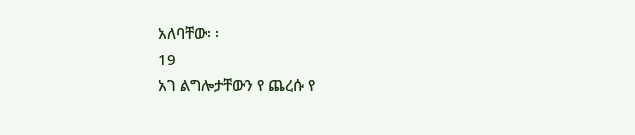አለባቸው፡ ፡
19
አገ ልግሎታቸውን የ ጨረሱ የ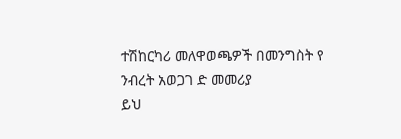ተሽከርካሪ መለዋወጫዎች በመንግስት የ ንብረት አወጋገ ድ መመሪያ
ይህ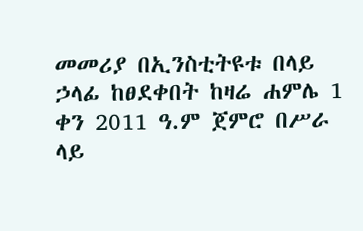መመሪያ በኢንስቲትዩቱ በላይ ኃላፊ ከፀደቀበት ከዛሬ ሐምሌ 1 ቀን 2011 ዓ.ም ጀምሮ በሥራ
ላይ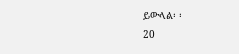ይውላል፡ ፡
20